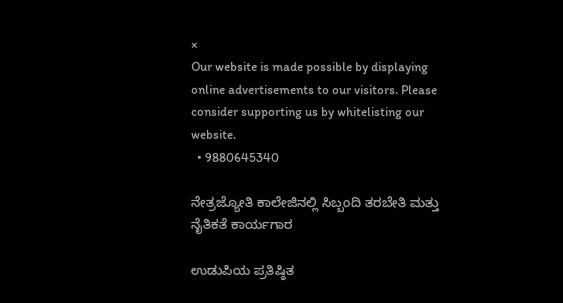×
Our website is made possible by displaying online advertisements to our visitors. Please consider supporting us by whitelisting our website.
  • 9880645340

ನೇತ್ರಜ್ಯೋತಿ ಕಾಲೇಜಿನಲ್ಲಿ ಸಿಬ್ಬಂದಿ ತರಬೇತಿ ಮತ್ತು ನೈತಿಕತೆ ಕಾರ್ಯಗಾರ

ಉಡುಪಿಯ ಪ್ರತಿಷ್ಠಿತ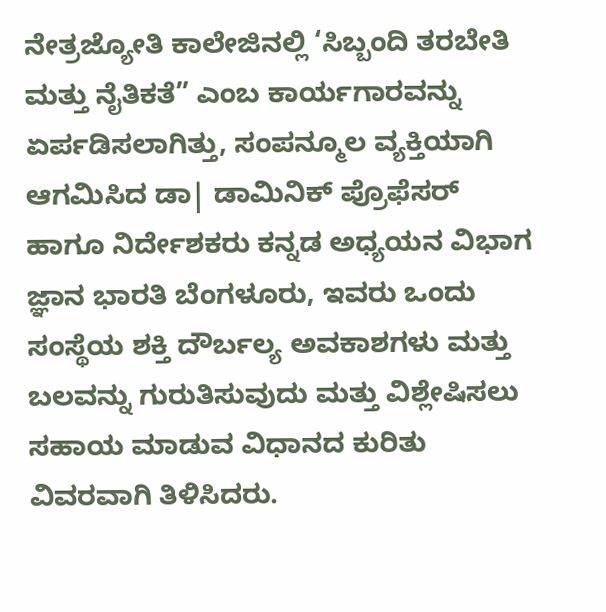ನೇತ್ರಜ್ಯೋತಿ ಕಾಲೇಜಿನಲ್ಲಿ ‘ಸಿಬ್ಬಂದಿ ತರಬೇತಿ ಮತ್ತು ನೈತಿಕತೆ” ಎಂಬ ಕಾರ್ಯಗಾರವನ್ನು ಏರ್ಪಡಿಸಲಾಗಿತ್ತು, ಸಂಪನ್ಮೂಲ ವ್ಯಕ್ತಿಯಾಗಿ ಆಗಮಿಸಿದ ಡಾ| ಡಾಮಿನಿಕ್ ಪ್ರೊಫೆಸರ್ ಹಾಗೂ ನಿರ್ದೇಶಕರು ಕನ್ನಡ ಅಧ್ಯಯನ ವಿಭಾಗ ಜ್ಞಾನ ಭಾರತಿ ಬೆಂಗಳೂರು, ಇವರು ಒಂದು ಸಂಸ್ಥೆಯ ಶಕ್ತಿ ದೌರ್ಬಲ್ಯ ಅವಕಾಶಗಳು ಮತ್ತು ಬಲವನ್ನು ಗುರುತಿಸುವುದು ಮತ್ತು ವಿಶ್ಲೇಷಿಸಲು ಸಹಾಯ ಮಾಡುವ ವಿಧಾನದ ಕುರಿತು ವಿವರವಾಗಿ ತಿಳಿಸಿದರು.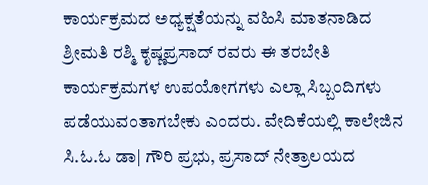ಕಾರ್ಯಕ್ರಮದ ಅಧ್ಯಕ್ಷತೆಯನ್ನು ವಹಿಸಿ ಮಾತನಾಡಿದ ಶ್ರೀಮತಿ ರಶ್ಮಿ ಕೃಷ್ಣಪ್ರಸಾದ್ ರವರು ಈ ತರಬೇತಿ ಕಾರ್ಯಕ್ರಮಗಳ ಉಪಯೋಗಗಳು ಎಲ್ಲಾ ಸಿಬ್ಬಂದಿಗಳು ಪಡೆಯುವಂತಾಗಬೇಕು ಎಂದರು. ವೇದಿಕೆಯಲ್ಲಿ ಕಾಲೇಜಿನ ಸಿ.ಓ.ಓ ಡಾ| ಗೌರಿ ಪ್ರಭು, ಪ್ರಸಾದ್ ನೇತ್ರಾಲಯದ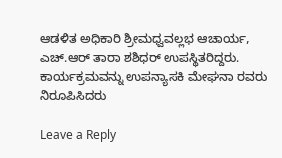ಆಡಳಿತ ಅಧಿಕಾರಿ ಶ್ರೀಮಧ್ವವಲ್ಲಭ ಆಚಾರ್ಯ, ಎಚ್.ಆರ್ ತಾರಾ ಶಶಿಧರ್ ಉಪಸ್ಥಿತರಿದ್ದರು. ಕಾರ್ಯಕ್ರಮವನ್ನು ಉಪನ್ಯಾಸಕಿ ಮೇಘನಾ ರವರು ನಿರೂಪಿಸಿದರು

Leave a Reply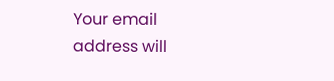Your email address will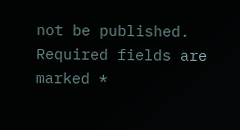not be published. Required fields are marked *